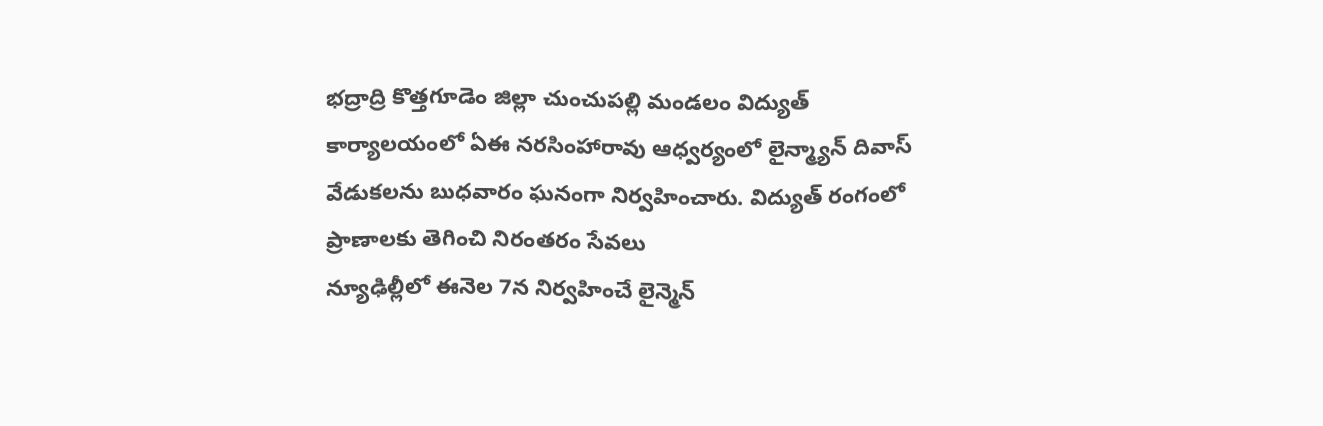భద్రాద్రి కొత్తగూడెం జిల్లా చుంచుపల్లి మండలం విద్యుత్ కార్యాలయంలో ఏఈ నరసింహారావు ఆధ్వర్యంలో లైన్మ్యాన్ దివాస్ వేడుకలను బుధవారం ఘనంగా నిర్వహించారు. విద్యుత్ రంగంలో ప్రాణాలకు తెగించి నిరంతరం సేవలు
న్యూఢిల్లీలో ఈనెల 7న నిర్వహించే లైన్మెన్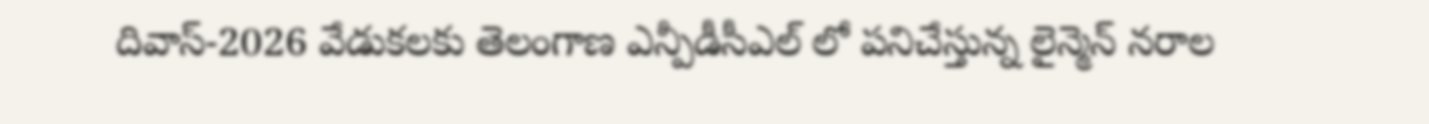దివాస్-2026 వేడుకలకు తెలంగాణ ఎన్పీడీసీఎల్ లో పనిచేస్తున్న లైన్మెన్ నరాల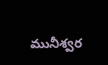మునీశ్వర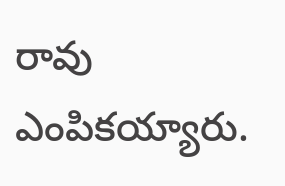రావు ఎంపికయ్యారు.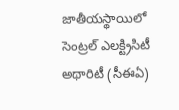జాతీయస్థాయిలో సెంట్రల్ ఎలక్ట్రిసిటీ అథారిటీ (సీఈఏ)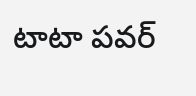టాటా పవర్